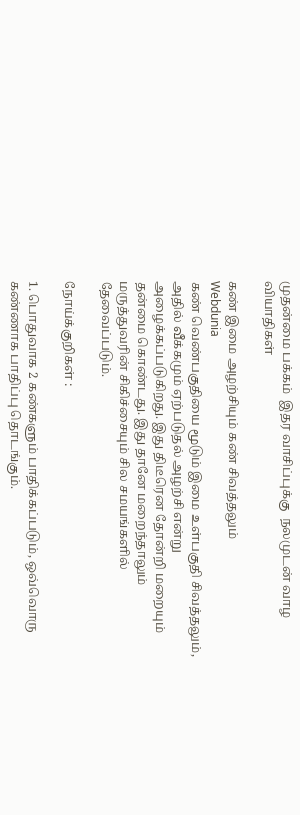முதன்மை பக்கம்  இதர வாசிப்புக்கு  நலமுடன் வாழ  வியாதிகள்

கண் இமை அழற்சியும் கண் சிவத்தலும்
Webdunia
கண் வெண்பகுதியை மூடும் இமை உள்பகுதி சிவத்தலும், அதில் வீக்கமும் ஏற்படுதல் அழற்சி என்று அழைக்கப்படுகிறது. இது திடீரென தோன்றி மறையும் தன்மை கொண்டது. இது தானே மறைந்தாலும் மருத்துவரின் சிகிச்சையும் சில சமயங்களில் தேவைப்படும்.

நோய்க்குறிகள் :

1. பொதுவாக 2 கண்களும் பாதிக்கப்படும், ஒவ்வொரு கண்ணாக பாதிப்பு தொடங்கும்.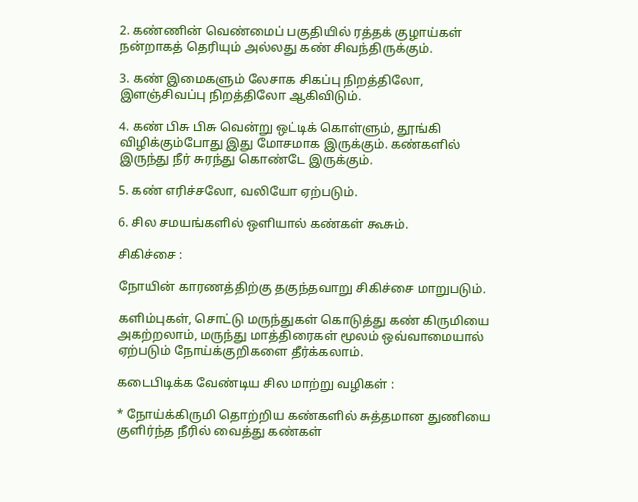2. கண்ணின் வெண்மைப் பகுதியில் ரத்தக் குழாய்கள் நன்றாகத் தெரியும் அல்லது கண் சிவந்திருக்கும்.

3. கண் இமைகளும் லேசாக சிகப்பு நிறத்திலோ, இளஞ்சிவப்பு நிறத்திலோ ஆகிவிடும்.

4. கண் பிசு பிசு வென்று ஒட்டிக் கொள்ளும், தூங்கி விழிக்கும்போது இது மோசமாக இருக்கும். கண்களில் இருந்து நீர் சுரந்து கொண்டே இருக்கும்.

5. கண் எரிச்சலோ, வலியோ ஏற்படும்.

6. சில சமயங்களில் ஒளியால் கண்கள் கூசும்.

சிகிச்சை :

நோயின் காரணத்திற்கு தகுந்தவாறு சிகிச்சை மாறுபடும்.

களிம்புகள், சொட்டு மருந்துகள் கொடுத்து கண் கிருமியை அகற்றலாம், மருந்து மாத்திரைகள் மூலம் ஒவ்வாமையால் ஏற்படும் நோய்க்குறிகளை தீர்க்கலாம்.

கடைபிடிக்க வேண்டிய சில மாற்று வழிகள் :

* நோய்க்கிருமி தொற்றிய கண்களில் சுத்தமான துணியை குளிர்ந்த நீரில் வைத்து கண்கள்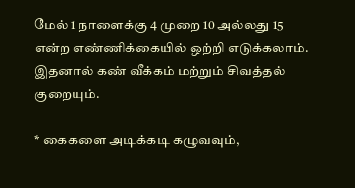மேல் 1 நாளைக்கு 4 முறை 10 அல்லது 15 என்ற எண்ணிக்கையில் ஒற்றி எடுக்கலாம். இதனால் கண் வீக்கம் மற்றும் சிவத்தல் குறையும்.

* கைகளை அடிக்கடி கழுவவும்,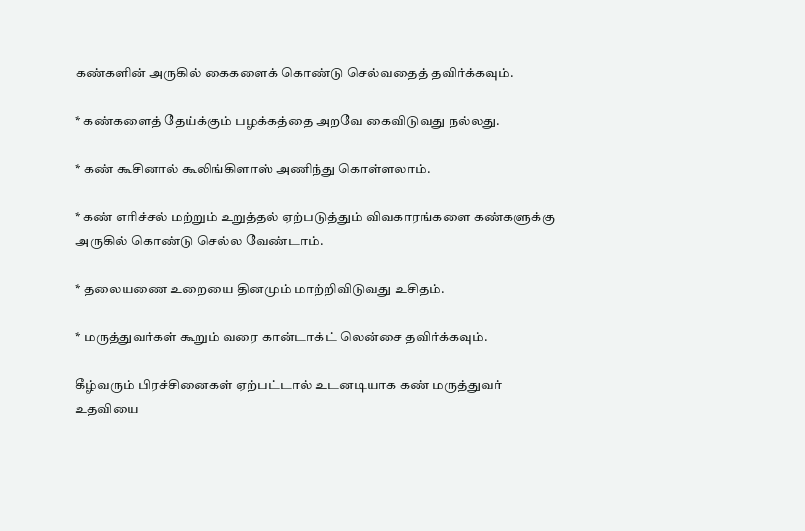கண்களின் அருகில் கைகளைக் கொண்டு செல்வதைத் தவிர்க்கவும்.

* கண்களைத் தேய்க்கும் பழக்கத்தை அறவே கைவிடுவது நல்லது.

* கண் கூசினால் கூலிங்கிளாஸ் அணிந்து கொள்ளலாம்.

* கண் எரிச்சல் மற்றும் உறுத்தல் ஏற்படுத்தும் விவகாரங்களை கண்களுக்கு அருகில் கொண்டு செல்ல வேண்டாம்.

* தலையணை உறையை தினமும் மாற்றிவிடுவது உசிதம்.

* மருத்துவர்கள் கூறும் வரை கான்டாக்ட் லென்சை தவிர்க்கவும்.

கீழ்வரும் பிரச்சினைகள் ஏற்பட்டால் உடனடியாக கண் மருத்துவர் உதவியை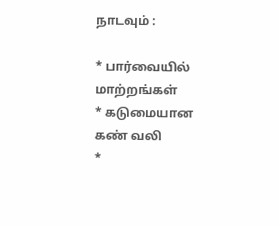நாடவும் :

* பார்வையில் மாற்றங்கள்
* கடுமையான கண் வலி
*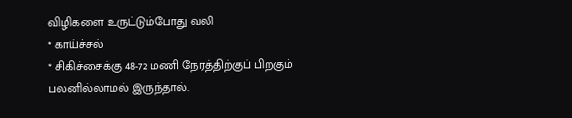விழிகளை உருட்டும்போது வலி
* காய்ச்சல்
* சிகிச்சைக்கு 48-72 மணி நேரத்திற்குப் பிறகும் பலனில்லாமல் இருந்தால்.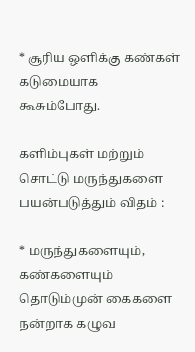* சூரிய ஒளிக்கு கண்கள் கடுமையாக கூசும்போது.

களிம்புகள் மற்றும் சொட்டு மருந்துகளை பயன்படுத்தும் விதம் :

* மருந்துகளையும், கண்களையும் தொடும்முன் கைகளை நன்றாக கழுவ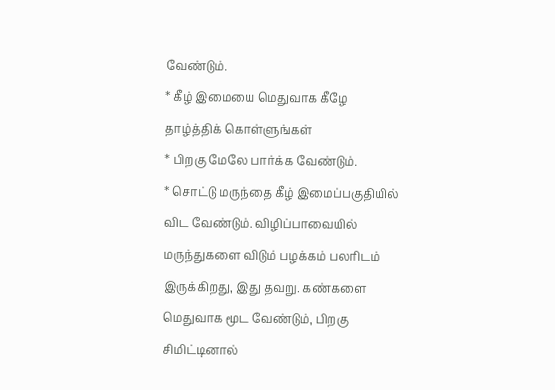வேண்டும்.
* கீழ் இமையை மெதுவாக கீழே தாழ்த்திக் கொள்ளுங்கள்
* பிறகு மேலே பார்க்க வேண்டும்.
* சொட்டு மருந்தை கீழ் இமைப்பகுதியில் விட வேண்டும். விழிப்பாவையில் மருந்துகளை விடும் பழக்கம் பலரிடம் இருக்கிறது, இது தவறு. கண்களை மெதுவாக மூட வேண்டும், பிறகு சிமிட்டினால்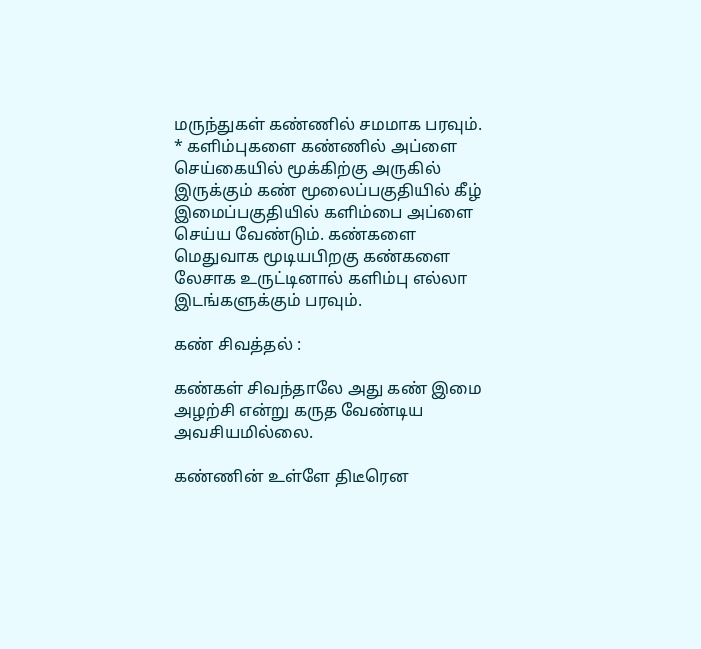மருந்துகள் கண்ணில் சமமாக பரவும்.
* களிம்புகளை கண்ணில் அப்ளை செய்கையில் மூக்கிற்கு அருகில் இருக்கும் கண் மூலைப்பகுதியில் கீழ் இமைப்பகுதியில் களிம்பை அப்ளை செய்ய வேண்டும். கண்களை மெதுவாக மூடியபிறகு கண்களை லேசாக உருட்டினால் களிம்பு எல்லா இடங்களுக்கும் பரவும்.

கண் சிவத்தல் :

கண்கள் சிவந்தாலே அது கண் இமை அழற்சி என்று கருத வேண்டிய அவசியமில்லை.

கண்ணின் உள்ளே திடீரென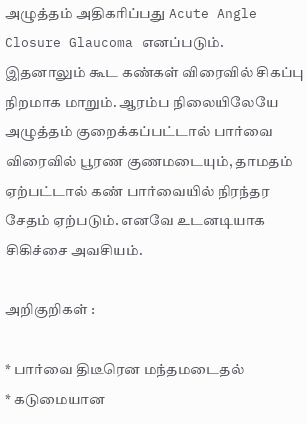அழுத்தம் அதிகரிப்பது Acute Angle Closure Glaucoma எனப்படும். இதனாலும் கூட கண்கள் விரைவில் சிகப்பு நிறமாக மாறும். ஆரம்ப நிலையிலேயே அழுத்தம் குறைக்கப்பட்டால் பார்வை விரைவில் பூரண குணமடையும், தாமதம் ஏற்பட்டால் கண் பார்வையில் நிரந்தர சேதம் ஏற்படும். எனவே உடனடியாக சிகிச்சை அவசியம்.

அறிகுறிகள் :

* பார்வை திடீரென மந்தமடைதல்
* கடுமையான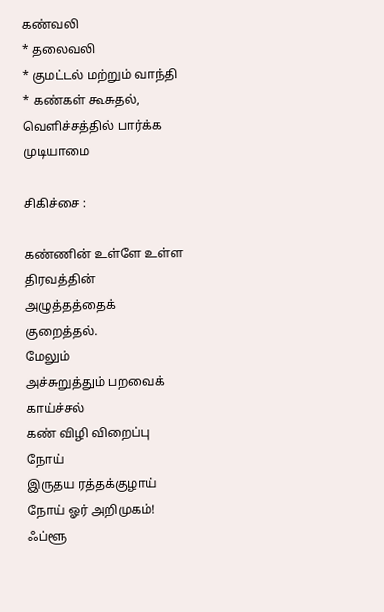கண்வலி
* தலைவலி
* குமட்டல் மற்றும் வாந்தி
* கண்கள் கூசுதல், வெளிச்சத்தில் பார்க்க முடியாமை

சிகிச்சை :

கண்ணின் உள்ளே உள்ள திரவத்தின் அழுத்தத்தைக் குறைத்தல்.
மேலும்
அச்சுறுத்தும் பறவைக் காய்ச்சல்
கண் விழி விறைப்பு நோய்
இருதய ரத்தக்குழாய் நோய் ஓர் அறிமுகம்!
ஃப்ளூ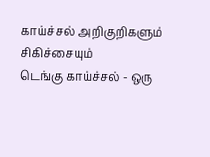காய்ச்சல் அறிகுறிகளும் சிகிச்சையும்
டெங்கு காய்ச்சல் - ஒரு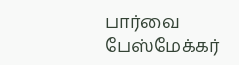பார்வை
பேஸ்மேக்கர்